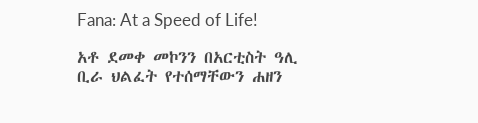Fana: At a Speed of Life!

አቶ ደመቀ መኮንን በአርቲስት ዓሊ ቢራ ህልፈት የተሰማቸውን ሐዘን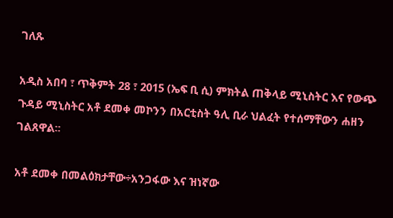ገለጹ

አዲስ አበባ ፣ ጥቅምት 28 ፣ 2015 (ኤፍ ቢ ሲ) ምክትል ጠቅላይ ሚኒስትር እና የውጭ ጉዳይ ሚኒስትር አቶ ደመቀ መኮንን በአርቲስት ዓሊ ቢራ ህልፈት የተሰማቸውን ሐዘን ገልጸዋል፡፡

አቶ ደመቀ በመልዕክታቸው÷አንጋፋው እና ዝነኛው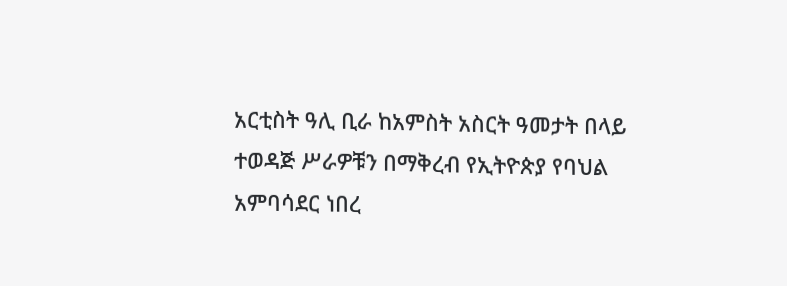አርቲስት ዓሊ ቢራ ከአምስት አስርት ዓመታት በላይ ተወዳጅ ሥራዎቹን በማቅረብ የኢትዮጵያ የባህል አምባሳደር ነበረ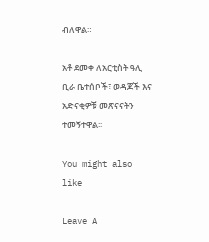ብለዋል።

አቶ ደመቀ ለአርቲስት ዓሊ ቢራ ቤተሰቦች፣ ወዳጆች እና አድናቂዎቹ መጽናናትን ተመኝተዋል፡፡

You might also like

Leave A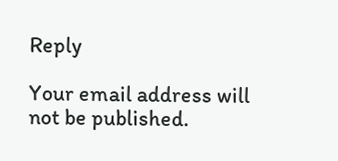Reply

Your email address will not be published.